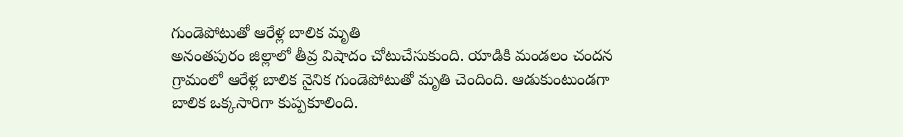గుండెపోటుతో ఆరేళ్ల బాలిక మృతి
అనంతపురం జిల్లాలో తీవ్ర విషాదం చోటుచేసుకుంది. యాడికి మండలం చందన గ్రామంలో ఆరేళ్ల బాలిక నైనిక గుండెపోటుతో మృతి చెందింది. ఆడుకుంటుండగా బాలిక ఒక్కసారిగా కుప్పకూలింది.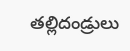తల్లిదండ్రులు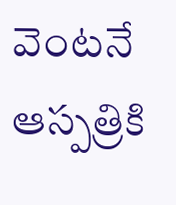వెంటనే ఆస్పత్రికి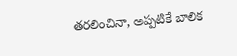తరలించినా, అప్పటికే బాలిక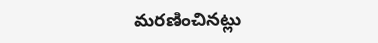మరణించినట్లు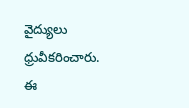వైద్యులు ధ్రువీకరించారు. ఈ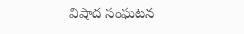విషాద సంఘటన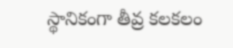స్థానికంగా తీవ్ర కలకలం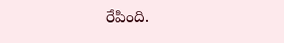రేపింది.